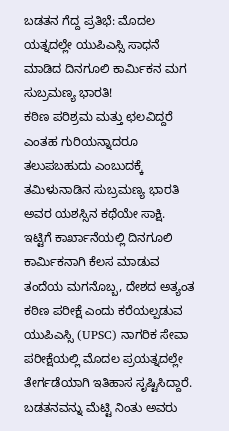ಬಡತನ ಗೆದ್ದ ಪ್ರತಿಭೆ: ಮೊದಲ ಯತ್ನದಲ್ಲೇ ಯುಪಿಎಸ್ಸಿ ಸಾಧನೆ ಮಾಡಿದ ದಿನಗೂಲಿ ಕಾರ್ಮಿಕನ ಮಗ ಸುಬ್ರಮಣ್ಯ ಭಾರತಿ!
ಕಠಿಣ ಪರಿಶ್ರಮ ಮತ್ತು ಛಲವಿದ್ದರೆ ಎಂತಹ ಗುರಿಯನ್ನಾದರೂ ತಲುಪಬಹುದು ಎಂಬುದಕ್ಕೆ ತಮಿಳುನಾಡಿನ ಸುಬ್ರಮಣ್ಯ ಭಾರತಿ ಅವರ ಯಶಸ್ಸಿನ ಕಥೆಯೇ ಸಾಕ್ಷಿ. ಇಟ್ಟಿಗೆ ಕಾರ್ಖಾನೆಯಲ್ಲಿ ದಿನಗೂಲಿ ಕಾರ್ಮಿಕನಾಗಿ ಕೆಲಸ ಮಾಡುವ ತಂದೆಯ ಮಗನೊಬ್ಬ, ದೇಶದ ಅತ್ಯಂತ ಕಠಿಣ ಪರೀಕ್ಷೆ ಎಂದು ಕರೆಯಲ್ಪಡುವ ಯುಪಿಎಸ್ಸಿ (UPSC) ನಾಗರಿಕ ಸೇವಾ ಪರೀಕ್ಷೆಯಲ್ಲಿ ಮೊದಲ ಪ್ರಯತ್ನದಲ್ಲೇ ತೇರ್ಗಡೆಯಾಗಿ ಇತಿಹಾಸ ಸೃಷ್ಟಿಸಿದ್ದಾರೆ. ಬಡತನವನ್ನು ಮೆಟ್ಟಿ ನಿಂತು ಅವರು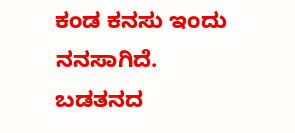ಕಂಡ ಕನಸು ಇಂದು ನನಸಾಗಿದೆ. ಬಡತನದ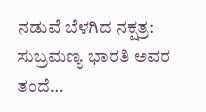ನಡುವೆ ಬೆಳಗಿದ ನಕ್ಷತ್ರ: ಸುಬ್ರಮಣ್ಯ ಭಾರತಿ ಅವರ ತಂದೆ…